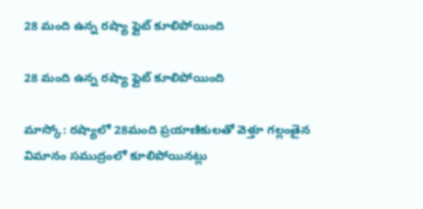28 మంది ఉన్న రష్యా ఫ్లైట్ కూలిపోయింది

28 మంది ఉన్న రష్యా ఫ్లైట్ కూలిపోయింది

మాస్కో: రష్యాలో 28మంది ప్రయాణికులతో వెళ్తూ గల్లంతైన విమానం సముద్రంలో కూలిపోయినట్లు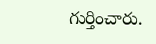గుర్తించారు.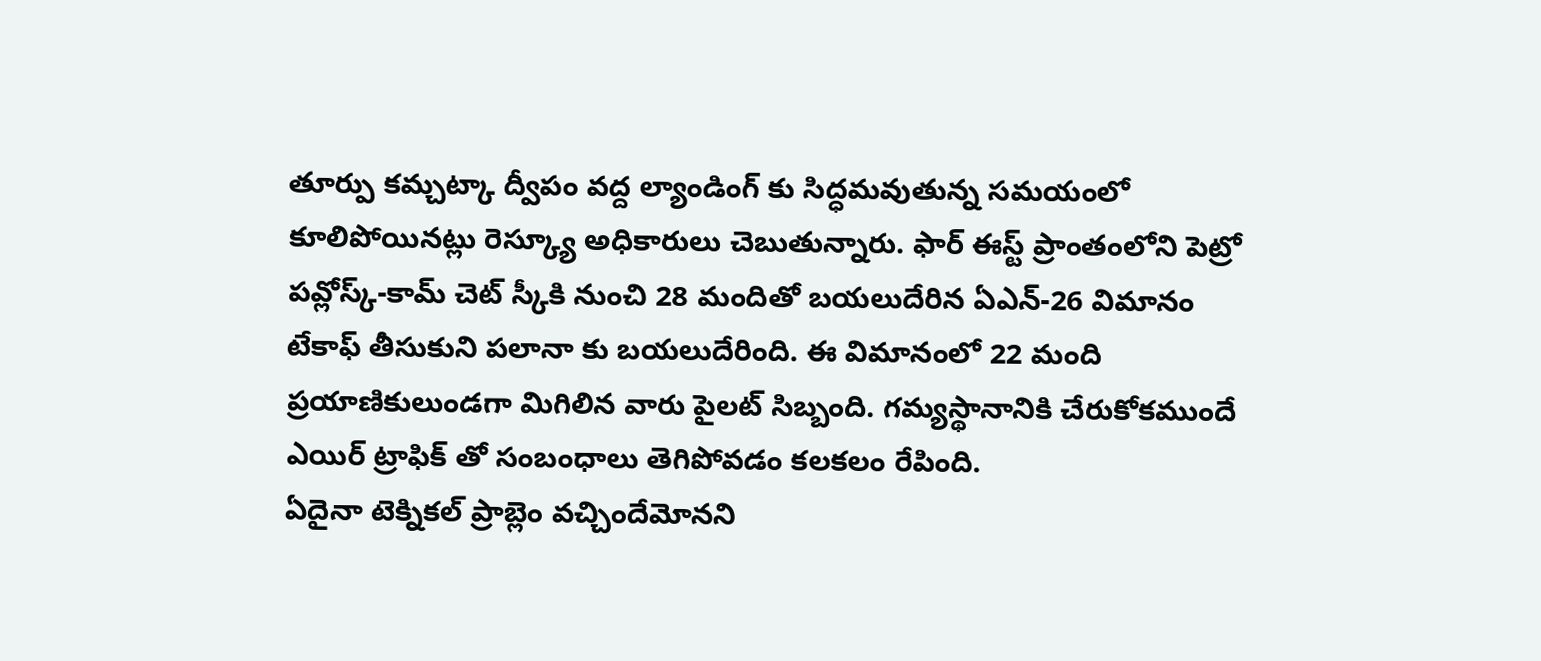తూర్పు కమ్చట్కా ద్వీపం వద్ద ల్యాండింగ్ కు సిద్ధమవుతున్న సమయంలో కూలిపోయినట్లు రెస్క్యూ అధికారులు చెబుతున్నారు. ఫార్ ఈస్ట్ ప్రాంతంలోని పెట్రో పవ్లోస్క్-కామ్ చెట్ స్కీకి నుంచి 28 మందితో బయలుదేరిన ఏఎన్-26 విమానం టేకాఫ్ తీసుకుని పలానా కు బయలుదేరింది. ఈ విమానంలో 22 మంది ప్రయాణికులుండగా మిగిలిన వారు పైలట్ సిబ్బంది. గమ్యస్థానానికి చేరుకోకముందే  ఎయిర్ ట్రాఫిక్ తో సంబంధాలు తెగిపోవడం కలకలం రేపింది.
ఏదైనా టెక్నికల్ ప్రాబ్లెం వచ్చిందేమోనని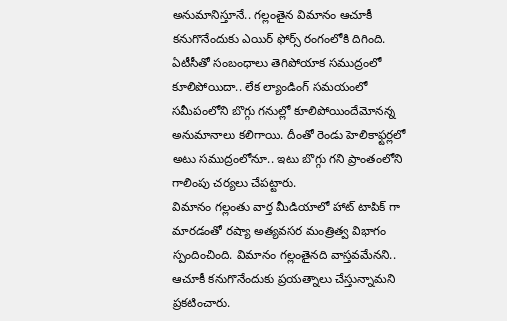అనుమానిస్తూనే.. గల్లంతైన విమానం ఆచూకీ కనుగొనేందుకు ఎయిర్ ఫోర్స్ రంగంలోకి దిగింది. ఏటీసీతో సంబంధాలు తెగిపోయాక సముద్రంలో కూలిపోయిదా.. లేక ల్యాండింగ్ సమయంలో సమీపంలోని బొగ్గు గనుల్లో కూలిపోయిందేమోనన్న అనుమానాలు కలిగాయి. దీంతో రెండు హెలికాఫ్టర్లలో అటు సముద్రంలోనూ.. ఇటు బొగ్గు గని ప్రాంతంలోని గాలింపు చర్యలు చేపట్టారు.
విమానం గల్లంతు వార్త మీడియాలో హాట్ టాపిక్ గా మారడంతో రష్యా అత్యవసర మంత్రిత్వ విభాగం స్పందించింది. విమానం గల్లంతైనది వాస్తవమేనని.. ఆచూకీ కనుగొనేందుకు ప్రయత్నాలు చేస్తున్నామని ప్రకటించారు.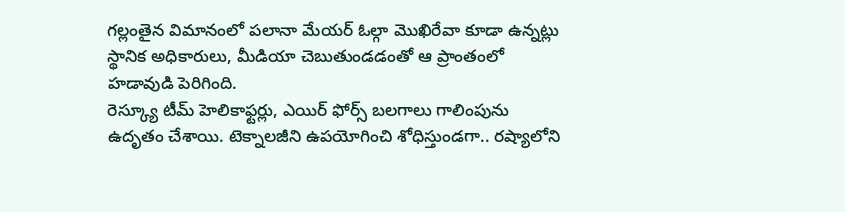గల్లంతైన విమానంలో పలానా మేయర్ ఓల్గా మొఖిరేవా కూడా ఉన్నట్లు స్థానిక అధికారులు, మీడియా చెబుతుండడంతో ఆ ప్రాంతంలో హడావుడి పెరిగింది.
రెస్క్యూ టీమ్ హెలికాఫ్టర్లు, ఎయిర్ ఫోర్స్ బలగాలు గాలింపును ఉదృతం చేశాయి. టెక్నాలజీని ఉపయోగించి శోధిస్తుండగా.. రష్యాలోని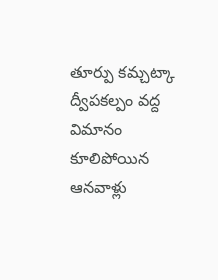తూర్పు కమ్చట్కా ద్వీపకల్పం వద్ద విమానం కూలిపోయిన ఆనవాళ్లు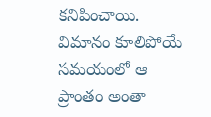కనిపించాయి. విమానం కూలిపోయే సమయంలో ఆ ప్రాంతం అంతా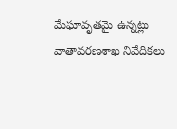మేఘావృతమై ఉన్నట్లు వాతావరణశాఖ నివేదికలు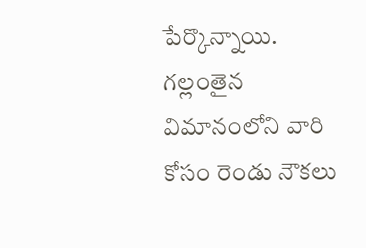పేర్కొన్నాయి. గల్లంతైన విమానంలోని వారి కోసం రెండు నౌకలు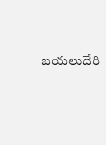బయలుదేరి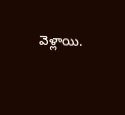వెళ్లాయి.